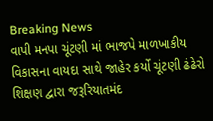Breaking News
વાપી મનપા ચૂંટણી માં ભાજપે માળખાકીય વિકાસના વાયદા સાથે જાહેર કર્યો ચૂંટણી ઢંઢેરો શિક્ષણ દ્વારા જરૂરિયાતમંદ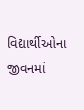વિદ્યાર્થીઓના જીવનમાં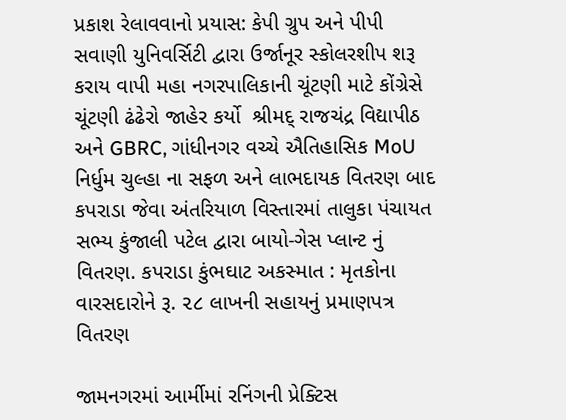પ્રકાશ રેલાવવાનો પ્રયાસ: કેપી ગ્રુપ અને પીપી સવાણી યુનિવર્સિટી દ્વારા ઉર્જાનૂર સ્કોલરશીપ શરૂ કરાય વાપી મહા નગરપાલિકાની ચૂંટણી માટે કોંગ્રેસે  ચૂંટણી ઢંઢેરો જાહેર કર્યો  શ્રીમદ્ રાજચંદ્ર વિદ્યાપીઠ અને GBRC, ગાંધીનગર વચ્ચે ઐતિહાસિક MoU નિર્ધુમ ચુલ્હા ના સફળ અને લાભદાયક વિતરણ બાદ કપરાડા જેવા અંતરિયાળ વિસ્તારમાં તાલુકા પંચાયત સભ્ય કુંજાલી પટેલ દ્વારા બાયો-ગેસ પ્લાન્ટ નું વિતરણ. કપરાડા કુંભઘાટ અકસ્માત : મૃતકોના વારસદારોને રૂ. ૨૮ લાખની સહાયનું પ્રમાણપત્ર વિતરણ

જામનગરમાં આર્મીમાં રનિંગની પ્રેક્ટિસ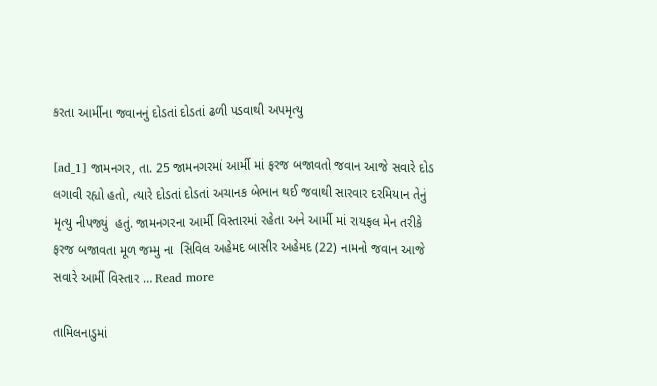કરતા આર્મીના જવાનનું દોડતાં દોડતાં ઢળી પડવાથી અપમૃત્યુ

[ad_1] જામનગર, તા. 25 જામનગરમાં આર્મી માં ફરજ બજાવતો જવાન આજે સવારે દોડ લગાવી રહ્યો હતો, ત્યારે દોડતાં દોડતાં અચાનક બેભાન થઈ જવાથી સારવાર દરમિયાન તેનું મૃત્યુ નીપજ્યું  હતું. જામનગરના આર્મી વિસ્તારમાં રહેતા અને આર્મી માં રાયફલ મેન તરીકે ફરજ બજાવતા મૂળ જમ્મુ ના  સિવિલ અહેમદ બાસીર અહેમદ (22) નામનો જવાન આજે સવારે આર્મી વિસ્તાર … Read more

તામિલનાડુમાં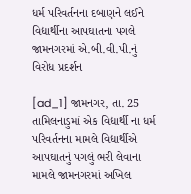ધર્મ પરિવર્તનના દબાણને લઈને વિદ્યાર્થીના આપઘાતના પગલે જામનગરમાં એ.બી.વી.પી.નું વિરોધ પ્રદર્શન

[ad_1] જામનગર, તા. 25 તામિલનાડુમાં એક વિદ્યાર્થી ના ધર્મ પરિવર્તનના મામલે વિદ્યાર્થીએ આપઘાતનું પગલું ભરી લેવાના મામલે જામનગરમાં અખિલ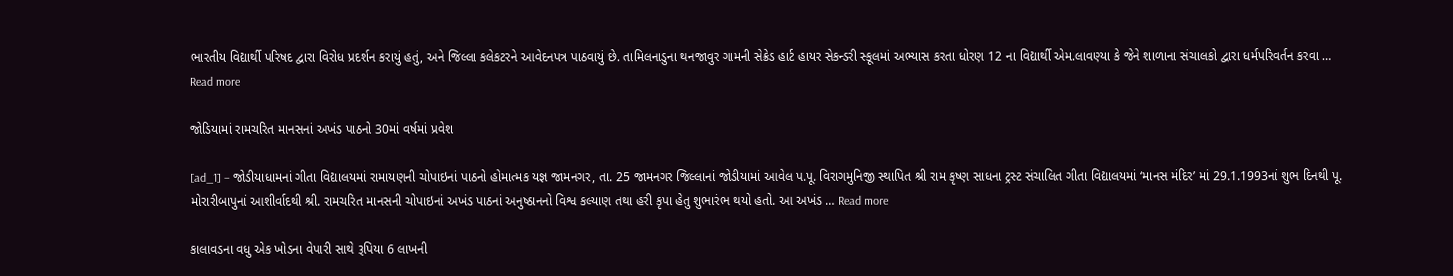ભારતીય વિદ્યાર્થી પરિષદ દ્વારા વિરોધ પ્રદર્શન કરાયું હતું, અને જિલ્લા કલેકટરને આવેદનપત્ર પાઠવાયું છે. તામિલનાડુના થનજાવુર ગામની સેક્રેડ હાર્ટ હાયર સેકન્ડરી સ્કૂલમાં અભ્યાસ કરતા ધોરણ 12 ના વિદ્યાર્થી એમ.લાવણ્યા કે જેને શાળાના સંચાલકો દ્વારા ધર્મપરિવર્તન કરવા … Read more

જોડિયામાં રામચરિત માનસનાં અખંડ પાઠનો 30માં વર્ષમાં પ્રવેશ

[ad_1] – જોડીયાધામનાં ગીતા વિદ્યાલયમાં રામાયણની ચોપાઇનાં પાઠનો હોમાત્મક યજ્ઞ જામનગર, તા. 25 જામનગર જિલ્લાનાં જોડીયામાં આવેલ પ.પૂ. વિરાગમુનિજી સ્થાપિત શ્રી રામ કૃષ્ણ સાધના ટ્રસ્ટ સંચાલિત ગીતા વિદ્યાલયમાં ‘માનસ મંદિર’ માં 29.1.1993નાં શુભ દિનથી પૂ. મોરારીબાપુનાં આશીર્વાદથી શ્રી. રામચરિત માનસની ચોપાઇનાં અખંડ પાઠનાં અનુષ્ઠાનનો વિશ્વ કલ્યાણ તથા હરી કૃપા હેતુ શુભારંભ થયો હતો. આ અખંડ … Read more

કાલાવડના વધુ એક ખોડના વેપારી સાથે રૂપિયા 6 લાખની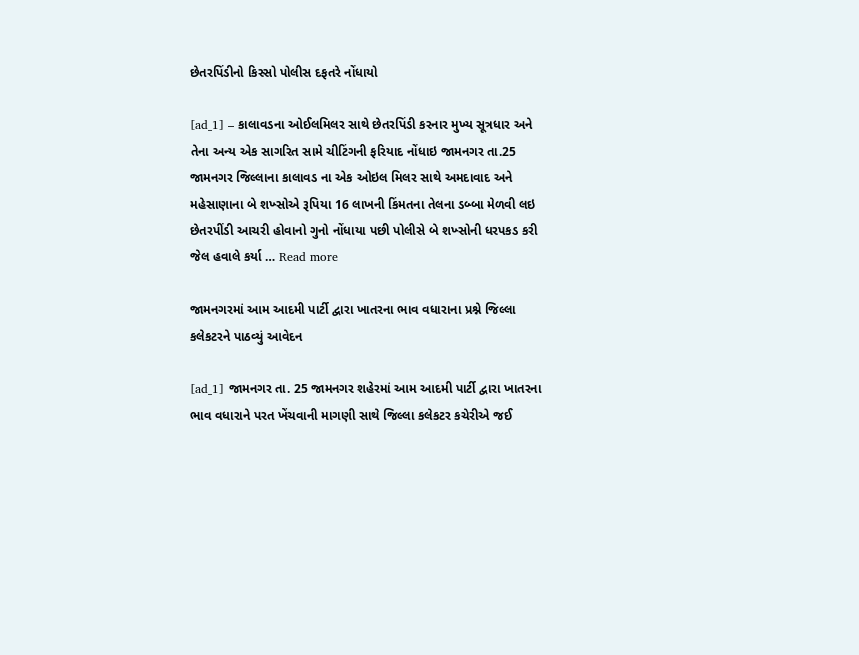છેતરપિંડીનો કિસ્સો પોલીસ દફતરે નોંધાયો

[ad_1] – કાલાવડના ઓઈલમિલર સાથે છેતરપિંડી કરનાર મુખ્ય સૂત્રધાર અને તેના અન્ય એક સાગરિત સામે ચીટિંગની ફરિયાદ નોંધાઇ જામનગર તા.25 જામનગર જિલ્લાના કાલાવડ ના એક ઓઇલ મિલર સાથે અમદાવાદ અને મહેસાણાના બે શખ્સોએ રૂપિયા 16 લાખની કિંમતના તેલના ડબ્બા મેળવી લઇ છેતરપીંડી આચરી હોવાનો ગુનો નોંધાયા પછી પોલીસે બે શખ્સોની ધરપકડ કરી જેલ હવાલે કર્યા … Read more

જામનગરમાં આમ આદમી પાર્ટી દ્વારા ખાતરના ભાવ વધારાના પ્રશ્ને જિલ્લા કલેકટરને પાઠવ્યું આવેદન

[ad_1] જામનગર તા. 25 જામનગર શહેરમાં આમ આદમી પાર્ટી દ્વારા ખાતરના ભાવ વધારાને પરત ખેંચવાની માગણી સાથે જિલ્લા કલેકટર કચેરીએ જઈ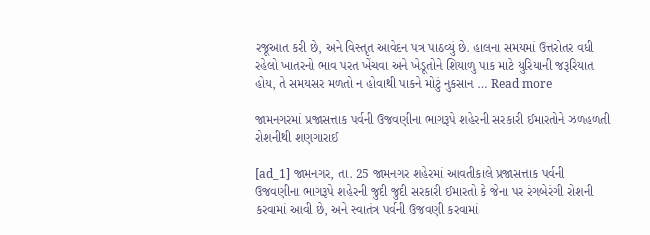રજૂઆત કરી છે, અને વિસ્તૃત આવેદન પત્ર પાઠવ્યું છે. હાલના સમયમાં ઉત્તરોતર વધી રહેલો ખાતરનો ભાવ પરત ખેંચવા અને ખેડૂતોને શિયાળુ પાક માટે યુરિયાની જરૂરિયાત હોય, તે સમયસર મળતો ન હોવાથી પાકને મોટું નુકસાન … Read more

જામનગરમાં પ્રજાસત્તાક પર્વની ઉજવણીના ભાગરૂપે શહેરની સરકારી ઈમારતોને ઝળહળતી રોશનીથી શણગારાઈ

[ad_1] જામનગર, તા. 25 જામનગર શહેરમાં આવતીકાલે પ્રજાસત્તાક પર્વની ઉજવણીના ભાગરૂપે શહેરની જુદી જુદી સરકારી ઈમારતો કે જેના પર રંગબેરંગી રોશની કરવામાં આવી છે, અને સ્વાતંત્ર પર્વની ઉજવણી કરવામાં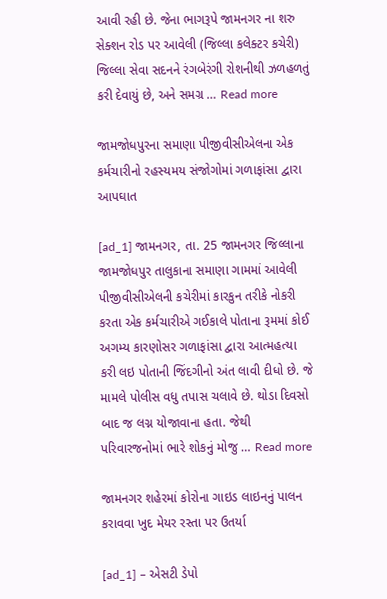આવી રહી છે. જેના ભાગરૂપે જામનગર ના શરુ સેક્શન રોડ પર આવેલી (જિલ્લા કલેક્ટર કચેરી) જિલ્લા સેવા સદનને રંગબેરંગી રોશનીથી ઝળહળતું કરી દેવાયું છે, અને સમગ્ર … Read more

જામજોધપુરના સમાણા પીજીવીસીએલના એક કર્મચારીનો રહસ્યમય સંજોગોમાં ગળાફાંસા દ્વારા આપઘાત

[ad_1] જામનગર, તા. 25 જામનગર જિલ્લાના જામજોધપુર તાલુકાના સમાણા ગામમાં આવેલી પીજીવીસીએલની કચેરીમાં કારકુન તરીકે નોકરી કરતા એક કર્મચારીએ ગઈકાલે પોતાના રૂમમાં કોઈ અગમ્ય કારણોસર ગળાફાંસા દ્વારા આત્મહત્યા કરી લઇ પોતાની જિંદગીનો અંત લાવી દીધો છે. જે મામલે પોલીસ વધુ તપાસ ચલાવે છે. થોડા દિવસો બાદ જ લગ્ન યોજાવાના હતા. જેથી પરિવારજનોમાં ભારે શોકનું મોજુ … Read more

જામનગર શહેરમાં કોરોના ગાઇડ લાઇનનું પાલન કરાવવા ખુદ મેયર રસ્તા પર ઉતર્યા

[ad_1] – એસટી ડેપો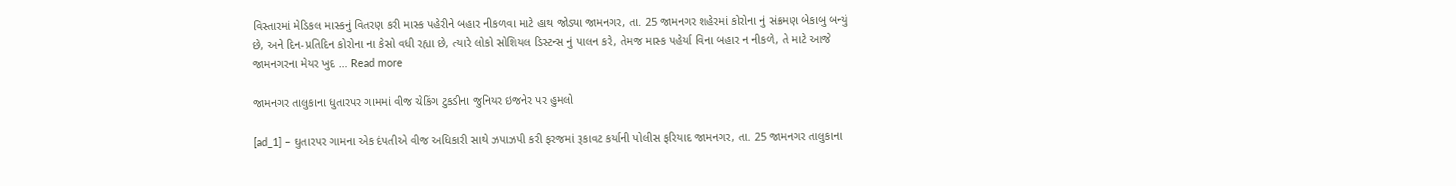વિસ્તારમાં મેડિકલ માસ્કનું વિતરણ કરી માસ્ક પહેરીને બહાર નીકળવા માટે હાથ જોડ્યા જામનગર, તા. 25 જામનગર શહેરમાં કોરોના નું સંક્રમણ બેકાબુ બન્યું છે, અને દિન-પ્રતિદિન કોરોના ના કેસો વધી રહ્યા છે, ત્યારે લોકો સોશિયલ ડિસ્ટન્સ નું પાલન કરે, તેમજ માસ્ક પહેર્યા વિના બહાર ન નીકળે, તે માટે આજે જામનગરના મેયર ખુદ … Read more

જામનગર તાલુકાના ધુતારપર ગામમાં વીજ ચેકિંગ ટુકડીના જુનિયર ઇજનેર પર હુમલો

[ad_1] – ઘુતારપર ગામના એક દંપતીએ વીજ અધિકારી સાથે ઝપાઝપી કરી ફરજમાં રૂકાવટ કર્યાની પોલીસ ફરિયાદ જામનગર, તા. 25 જામનગર તાલુકાના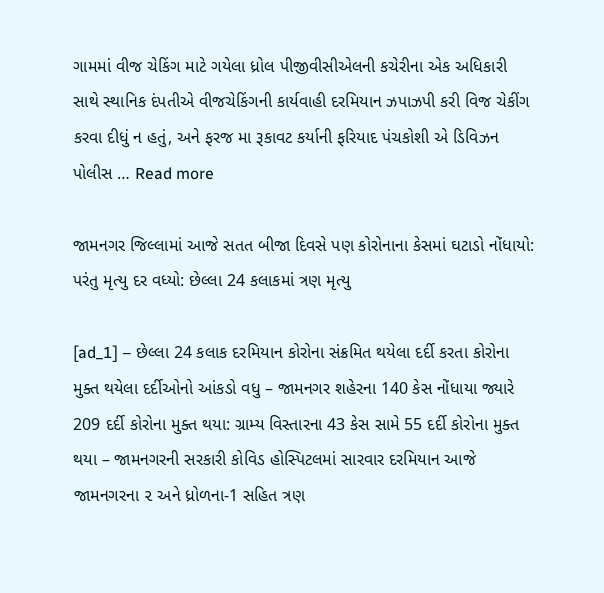ગામમાં વીજ ચેકિંગ માટે ગયેલા ધ્રોલ પીજીવીસીએલની કચેરીના એક અધિકારી સાથે સ્થાનિક દંપતીએ વીજચેકિંગની કાર્યવાહી દરમિયાન ઝપાઝપી કરી વિજ ચેકીંગ કરવા દીધું ન હતું, અને ફરજ મા રૂકાવટ કર્યાની ફરિયાદ પંચકોશી એ ડિવિઝન પોલીસ … Read more

જામનગર જિલ્લામાં આજે સતત બીજા દિવસે પણ કોરોનાના કેસમાં ઘટાડો નોંધાયો: પરંતુ મૃત્યુ દર વધ્યો: છેલ્લા 24 કલાકમાં ત્રણ મૃત્યુ

[ad_1] – છેલ્લા 24 કલાક દરમિયાન કોરોના સંક્રમિત થયેલા દર્દી કરતા કોરોના મુક્ત થયેલા દર્દીઓનો આંકડો વધુ – જામનગર શહેરના 140 કેસ નોંધાયા જ્યારે 209 દર્દી કોરોના મુક્ત થયા: ગ્રામ્ય વિસ્તારના 43 કેસ સામે 55 દર્દી કોરોના મુક્ત થયા – જામનગરની સરકારી કોવિડ હોસ્પિટલમાં સારવાર દરમિયાન આજે જામનગરના ૨ અને ધ્રોળના-1 સહિત ત્રણ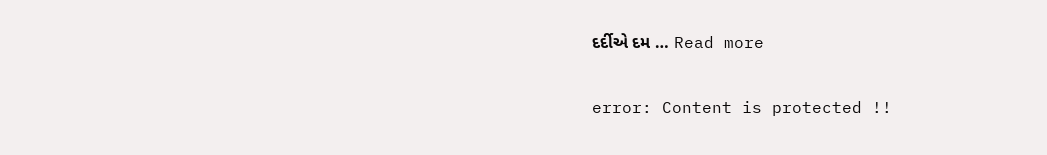દર્દીએ દમ … Read more

error: Content is protected !!